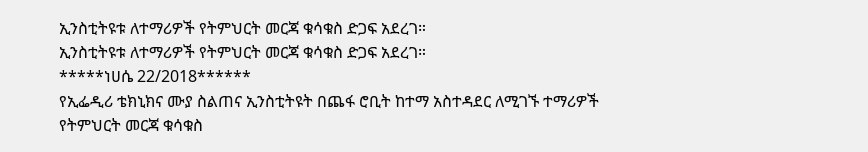ኢንስቲትዩቱ ለተማሪዎች የትምህርት መርጃ ቁሳቁስ ድጋፍ አደረገ።
ኢንስቲትዩቱ ለተማሪዎች የትምህርት መርጃ ቁሳቁስ ድጋፍ አደረገ።
*****ነሀሴ 22/2018******
የኢፌዲሪ ቴክኒክና ሙያ ስልጠና ኢንስቲትዩት በጨፋ ሮቢት ከተማ አስተዳደር ለሚገኙ ተማሪዎች የትምህርት መርጃ ቁሳቁስ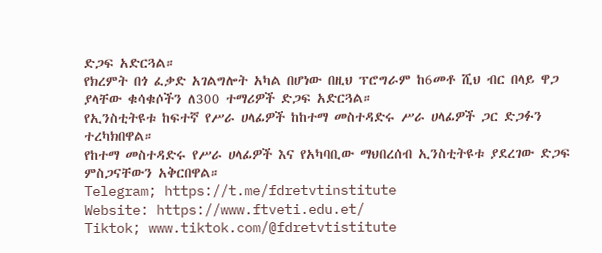ድጋፍ አድርጓል።
የክረምት በጎ ፈቃድ አገልግሎት አካል በሆነው በዚህ ፕሮግራም ከ6መቶ ሺህ ብር በላይ ዋጋ ያላቸው ቁሳቁሶችን ለ300 ተማሪዎች ድጋፍ አድርጓል።
የኢንስቲትዩቱ ከፍተኛ የሥራ ሀላፊዎች ከከተማ መስተዳድሩ ሥራ ሀላፊዎች ጋር ድጋፉን ተረካክበዋል።
የከተማ መስተዳድሩ የሥራ ሀላፊዎች እና የአካባቢው ማህበረሰብ ኢንስቲትዩቱ ያደረገው ድጋፍ ምስጋናቸውን አቅርበዋል።
Telegram; https://t.me/fdretvtinstitute
Website: https://www.ftveti.edu.et/
Tiktok; www.tiktok.com/@fdretvtistitute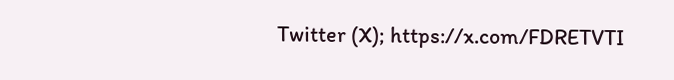Twitter (X); https://x.com/FDRETVTI